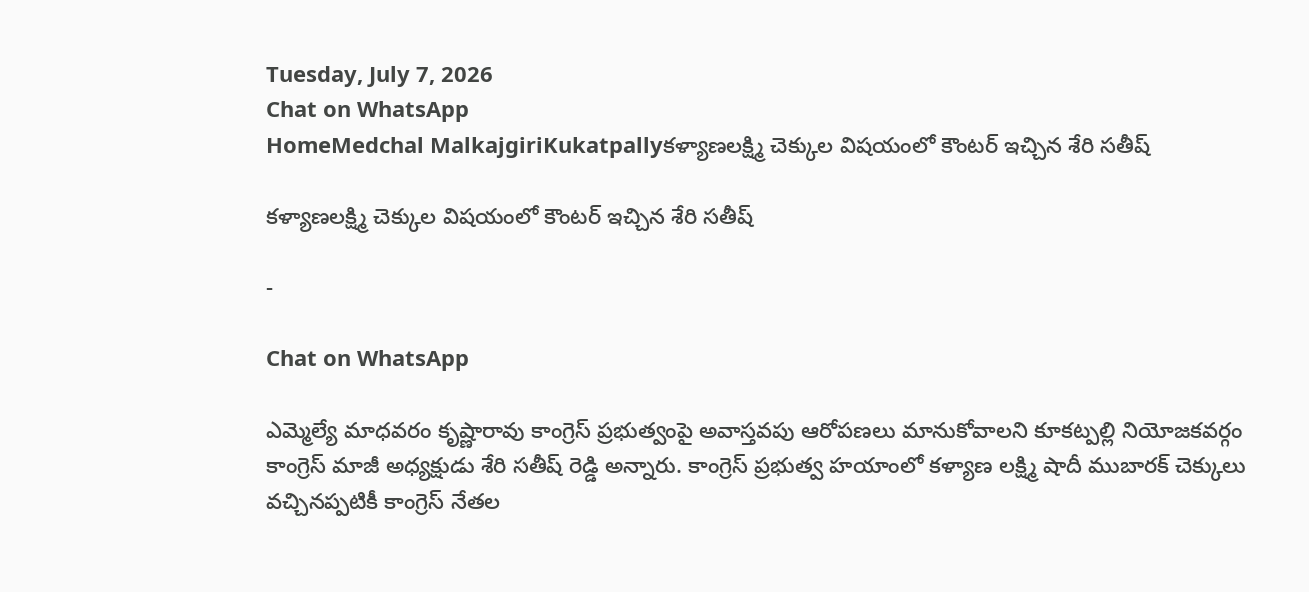Tuesday, July 7, 2026
Chat on WhatsApp
HomeMedchal MalkajgiriKukatpallyకళ్యాణలక్ష్మి చెక్కుల విషయంలో కౌంటర్ ఇచ్చిన శేరి సతీష్

కళ్యాణలక్ష్మి చెక్కుల విషయంలో కౌంటర్ ఇచ్చిన శేరి సతీష్

-

Chat on WhatsApp

ఎమ్మెల్యే మాధవరం కృష్ణారావు కాంగ్రెస్ ప్రభుత్వంపై అవాస్తవపు ఆరోపణలు మానుకోవాలని కూకట్పల్లి నియోజకవర్గం కాంగ్రెస్ మాజీ అధ్యక్షుడు శేరి సతీష్ రెడ్డి అన్నారు. కాంగ్రెస్ ప్రభుత్వ హయాంలో కళ్యాణ లక్ష్మి షాదీ ముబారక్ చెక్కులు వచ్చినప్పటికీ కాంగ్రెస్ నేతల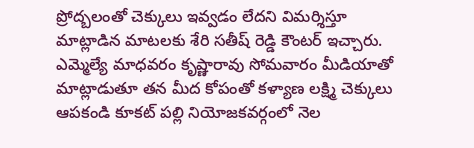ప్రోద్బలంతో చెక్కులు ఇవ్వడం లేదని విమర్శిస్తూ మాట్లాడిన మాటలకు శేరి సతీష్ రెడ్డి కౌంటర్ ఇచ్చారు. ఎమ్మెల్యే మాధవరం కృష్ణారావు సోమవారం మీడియాతో మాట్లాడుతూ తన మీద కోపంతో కళ్యాణ లక్ష్మి చెక్కులు ఆపకండి కూకట్ పల్లి నియోజకవర్గంలో నెల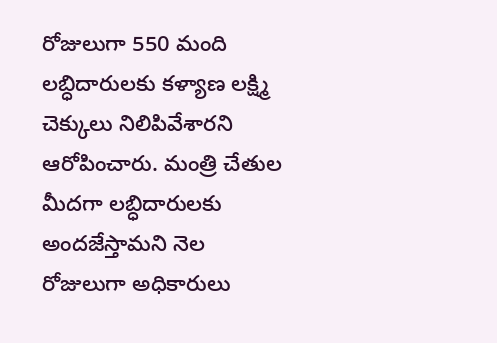రోజులుగా 550 మంది లబ్ధిదారులకు కళ్యాణ లక్ష్మి చెక్కులు నిలిపివేశారని ఆరోపించారు. మంత్రి చేతుల మీదగా లబ్ధిదారులకు అందజేస్తామని నెల రోజులుగా అధికారులు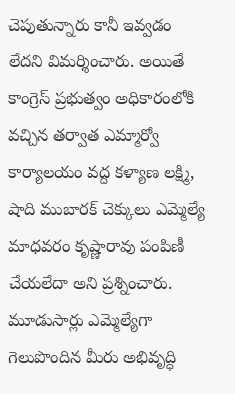చెపుతున్నారు కానీ ఇవ్వడం లేదని విమర్శించారు. అయితే కాంగ్రెస్ ప్రభుత్వం అధికారంలోకి వచ్చిన తర్వాత ఎమ్మార్వో కార్యాలయం వద్ద కళ్యాణ లక్ష్మి, షాది ముబారక్ చెక్కులు ఎమ్మెల్యే మాధవరం కృష్ణారావు పంపిణీ చేయలేదా అని ప్రశ్నించారు. మూడుసార్లు ఎమ్మెల్యేగా గెలుపొందిన మీరు అభివృద్ధి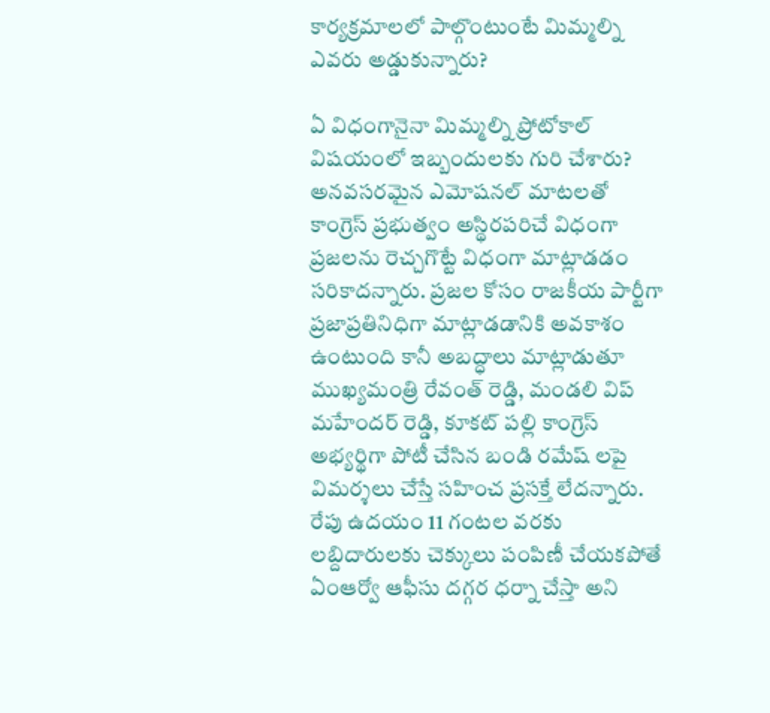కార్యక్రమాలలో పాల్గొంటుంటే మిమ్మల్ని ఎవరు అడ్డుకున్నారు?

ఏ విధంగానైనా మిమ్మల్ని ప్రోటోకాల్ విషయంలో ఇబ్బందులకు గురి చేశారు? అనవసరమైన ఎమోషనల్ మాటలతో కాంగ్రెస్ ప్రభుత్వం అస్థిరపరిచే విధంగా ప్రజలను రెచ్చగొట్టే విధంగా మాట్లాడడం సరికాదన్నారు. ప్రజల కోసం రాజకీయ పార్టీగా ప్రజాప్రతినిధిగా మాట్లాడడానికి అవకాశం ఉంటుంది కానీ అబద్ధాలు మాట్లాడుతూ ముఖ్యమంత్రి రేవంత్ రెడ్డి, మండలి విప్ మహేందర్ రెడ్డి, కూకట్ పల్లి కాంగ్రెస్ అభ్యర్థిగా పోటీ చేసిన బండి రమేష్ లపై విమర్శలు చేస్తే సహించ ప్రసక్తే లేదన్నారు. రేపు ఉదయం 11 గంటల వరకు లబ్దిదారులకు చెక్కులు పంపిణీ చేయకపోతే ఏంఆర్వో ఆఫీసు దగ్గర ధర్నా చేస్తా అని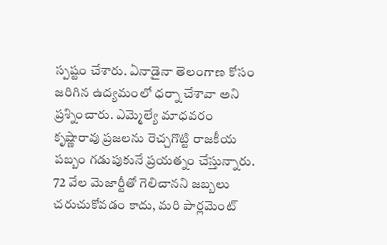స్పష్టం చేశారు. ఏనాడైనా తెలంగాణ కోసం జరిగిన ఉద్యమంలో ధర్నా చేశావా అని ప్రశ్నించారు. ఎమ్మెల్యే మాధవరం కృష్ణారావు ప్రజలను రెచ్చగొట్టి రాజకీయ పబ్బం గడుపుకునే ప్రయత్నం చేస్తున్నారు. 72 వేల మెజార్టీతో గెలిచానని జబ్బలు చరుచుకోవడం కాదు, మరి పార్లమెంట్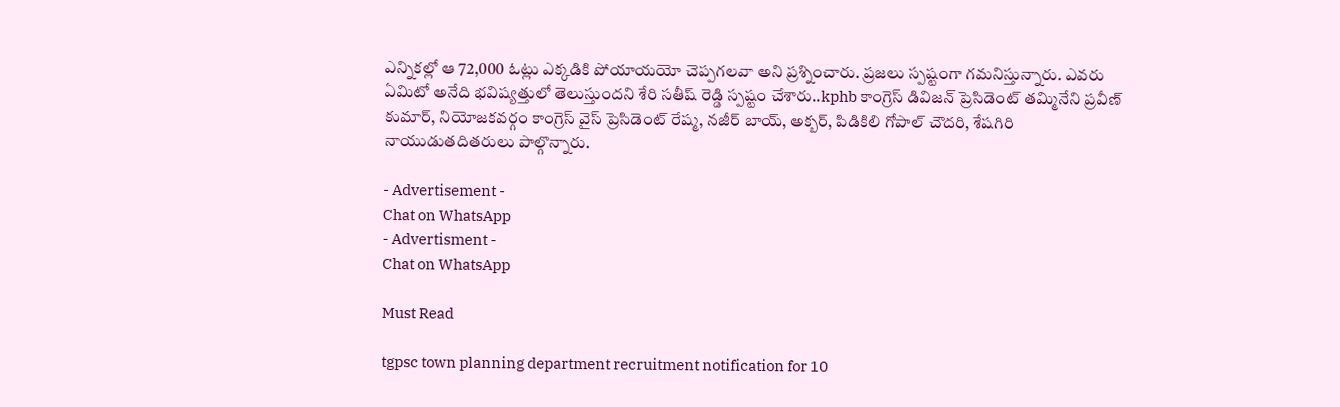ఎన్నికల్లో ఆ 72,000 ఓట్లు ఎక్కడికి పోయాయయో చెప్పగలవా అని ప్రశ్నించారు. ప్రజలు స్పష్టంగా గమనిస్తున్నారు. ఎవరు ఏమిటో అనేది భవిష్యత్తులో తెలుస్తుందని శేరి సతీష్ రెడ్డి స్పష్టం చేశారు..kphb కాంగ్రెస్ డివిజన్ ప్రెసిడెంట్ తమ్మినేని ప్రవీణ్ కుమార్, నియోజకవర్గం కాంగ్రెస్ వైస్ ప్రెసిడెంట్ రేష్మ, నజీర్ బాయ్, అక్బర్, పిడికిలి గోపాల్ చౌదరి, శేషగిరి నాయుడుతదితరులు పాల్గొన్నారు.

- Advertisement -
Chat on WhatsApp
- Advertisment -
Chat on WhatsApp

Must Read

tgpsc town planning department recruitment notification for 10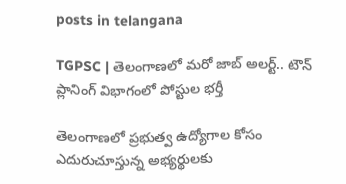posts in telangana

TGPSC | తెలంగాణలో మరో జాబ్ అలర్ట్.. టౌన్ ప్లానింగ్ విభాగంలో పోస్టుల భర్తీ

తెలంగాణలో ప్రభుత్వ ఉద్యోగాల కోసం ఎదురుచూస్తున్న అభ్యర్థులకు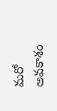మరో అవకాశం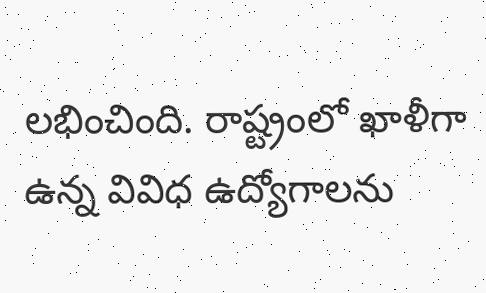లభించింది. రాష్ట్రంలో ఖాళీగా ఉన్న వివిధ ఉద్యోగాలను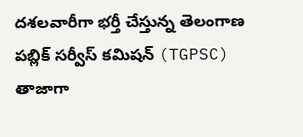దశలవారీగా భర్తీ చేస్తున్న తెలంగాణ పబ్లిక్ సర్వీస్ కమిషన్ (TGPSC) తాజాగా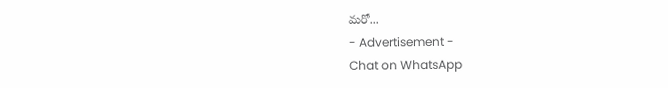మరో...
- Advertisement -
Chat on WhatsApp